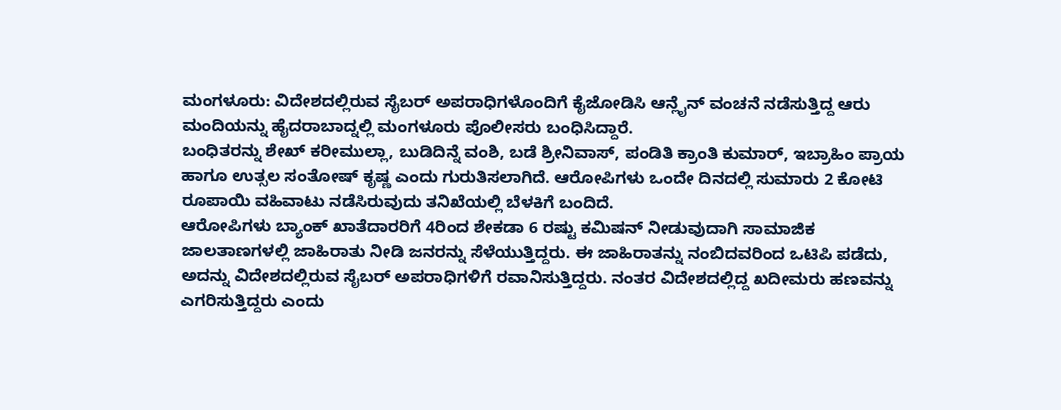ಮಂಗಳೂರು: ವಿದೇಶದಲ್ಲಿರುವ ಸೈಬರ್ ಅಪರಾಧಿಗಳೊಂದಿಗೆ ಕೈಜೋಡಿಸಿ ಆನ್ಲೈನ್ ವಂಚನೆ ನಡೆಸುತ್ತಿದ್ದ ಆರು ಮಂದಿಯನ್ನು ಹೈದರಾಬಾದ್ನಲ್ಲಿ ಮಂಗಳೂರು ಪೊಲೀಸರು ಬಂಧಿಸಿದ್ದಾರೆ.
ಬಂಧಿತರನ್ನು ಶೇಖ್ ಕರೀಮುಲ್ಲಾ, ಬುಡಿದಿನ್ನೆ ವಂಶಿ, ಬಡೆ ಶ್ರೀನಿವಾಸ್, ಪಂಡಿತಿ ಕ್ರಾಂತಿ ಕುಮಾರ್, ಇಬ್ರಾಹಿಂ ಪ್ರಾಯ ಹಾಗೂ ಉತ್ಸಲ ಸಂತೋಷ್ ಕೃಷ್ಣ ಎಂದು ಗುರುತಿಸಲಾಗಿದೆ. ಆರೋಪಿಗಳು ಒಂದೇ ದಿನದಲ್ಲಿ ಸುಮಾರು 2 ಕೋಟಿ ರೂಪಾಯಿ ವಹಿವಾಟು ನಡೆಸಿರುವುದು ತನಿಖೆಯಲ್ಲಿ ಬೆಳಕಿಗೆ ಬಂದಿದೆ.
ಆರೋಪಿಗಳು ಬ್ಯಾಂಕ್ ಖಾತೆದಾರರಿಗೆ 4ರಿಂದ ಶೇಕಡಾ 6 ರಷ್ಟು ಕಮಿಷನ್ ನೀಡುವುದಾಗಿ ಸಾಮಾಜಿಕ ಜಾಲತಾಣಗಳಲ್ಲಿ ಜಾಹಿರಾತು ನೀಡಿ ಜನರನ್ನು ಸೆಳೆಯುತ್ತಿದ್ದರು. ಈ ಜಾಹಿರಾತನ್ನು ನಂಬಿದವರಿಂದ ಒಟಿಪಿ ಪಡೆದು, ಅದನ್ನು ವಿದೇಶದಲ್ಲಿರುವ ಸೈಬರ್ ಅಪರಾಧಿಗಳಿಗೆ ರವಾನಿಸುತ್ತಿದ್ದರು. ನಂತರ ವಿದೇಶದಲ್ಲಿದ್ದ ಖದೀಮರು ಹಣವನ್ನು ಎಗರಿಸುತ್ತಿದ್ದರು ಎಂದು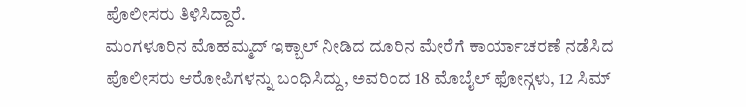ಪೊಲೀಸರು ತಿಳಿಸಿದ್ದಾರೆ.
ಮಂಗಳೂರಿನ ಮೊಹಮ್ಮದ್ ಇಕ್ಬಾಲ್ ನೀಡಿದ ದೂರಿನ ಮೇರೆಗೆ ಕಾರ್ಯಾಚರಣೆ ನಡೆಸಿದ ಪೊಲೀಸರು ಆರೋಪಿಗಳನ್ನು ಬಂಧಿಸಿದ್ದು, ಅವರಿಂದ 18 ಮೊಬೈಲ್ ಫೋನ್ಗಳು, 12 ಸಿಮ್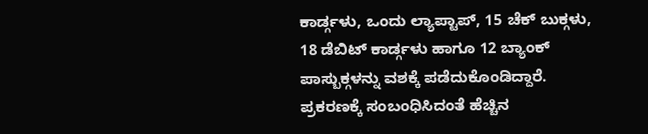ಕಾರ್ಡ್ಗಳು, ಒಂದು ಲ್ಯಾಪ್ಟಾಪ್, 15 ಚೆಕ್ ಬುಕ್ಗಳು, 18 ಡೆಬಿಟ್ ಕಾರ್ಡ್ಗಳು ಹಾಗೂ 12 ಬ್ಯಾಂಕ್ ಪಾಸ್ಬುಕ್ಗಳನ್ನು ವಶಕ್ಕೆ ಪಡೆದುಕೊಂಡಿದ್ದಾರೆ. ಪ್ರಕರಣಕ್ಕೆ ಸಂಬಂಧಿಸಿದಂತೆ ಹೆಚ್ಚಿನ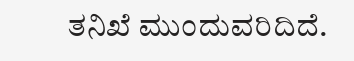ತನಿಖೆ ಮುಂದುವರಿದಿದೆ.